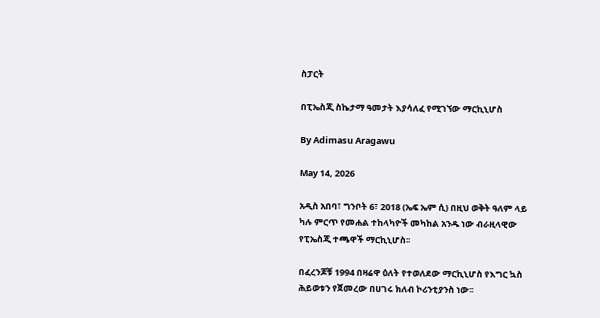ስፓርት

በፒኤስጂ ስኬታማ ዓመታት እያሳለፈ የሚገኘው ማርኪኒሆስ

By Adimasu Aragawu

May 14, 2026

አዲስ አበባ፣ ግንቦት 6፣ 2018 (ኤፍ ኤም ሲ) በዚህ ወቅት ዓለም ላይ ካሉ ምርጥ የመሐል ተከላካዮች መካከል አንዱ ነው ብራዚላዊው የፒኤስጂ ተጫዋች ማርኪኒሆስ፡፡

በፈረንጆቹ 1994 በዛሬዋ ዕለት የተወለደው ማርኪኒሆስ የእግር ኳስ ሕይወቱን የጀመረው በሀገሩ ክለብ ኮሪንቲያንስ ነው፡፡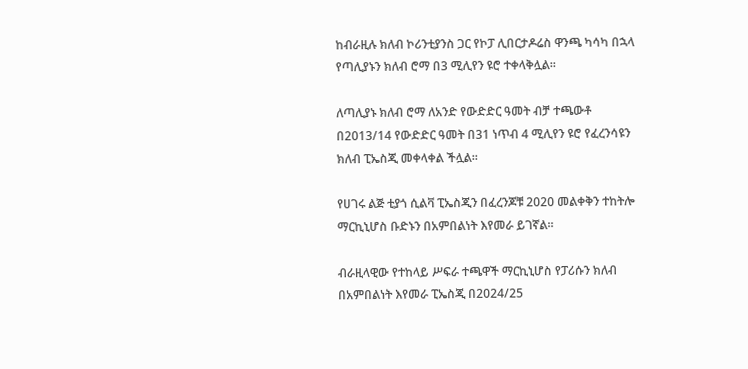ከብራዚሉ ክለብ ኮሪንቲያንስ ጋር የኮፓ ሊበርታዶሬስ ዋንጫ ካሳካ በኋላ የጣሊያኑን ክለብ ሮማ በ3 ሚሊየን ዩሮ ተቀላቅሏል፡፡

ለጣሊያኑ ክለብ ሮማ ለአንድ የውድድር ዓመት ብቻ ተጫውቶ በ2013/14 የውድድር ዓመት በ31 ነጥብ 4 ሚሊየን ዩሮ የፈረንሳዩን ክለብ ፒኤስጂ መቀላቀል ችሏል፡፡

የሀገሩ ልጅ ቲያጎ ሲልቫ ፒኤስጂን በፈረንጆቹ 2020 መልቀቅን ተከትሎ ማርኪኒሆስ ቡድኑን በአምበልነት እየመራ ይገኛል፡፡

ብራዚላዊው የተከላይ ሥፍራ ተጫዋች ማርኪኒሆስ የፓሪሱን ክለብ በአምበልነት እየመራ ፒኤስጂ በ2024/25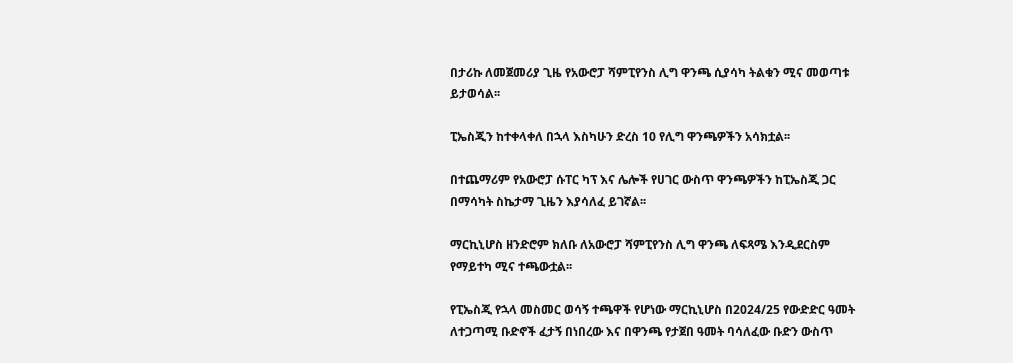በታሪኩ ለመጀመሪያ ጊዜ የአውሮፓ ሻምፒየንስ ሊግ ዋንጫ ሲያሳካ ትልቁን ሚና መወጣቱ ይታወሳል፡፡

ፒኤስጂን ከተቀላቀለ በኋላ እስካሁን ድረስ 10 የሊግ ዋንጫዎችን አሳክቷል፡፡

በተጨማሪም የአውሮፓ ሱፐር ካፕ እና ሌሎች የሀገር ውስጥ ዋንጫዎችን ከፒኤስጂ ጋር በማሳካት ስኬታማ ጊዜን እያሳለፈ ይገኛል፡፡

ማርኪኒሆስ ዘንድሮም ክለቡ ለአውሮፓ ሻምፒየንስ ሊግ ዋንጫ ለፍጻሜ እንዲደርስም የማይተካ ሚና ተጫውቷል፡፡

የፒኤስጂ የኋላ መስመር ወሳኝ ተጫዋች የሆነው ማርኪኒሆስ በ2024/25 የውድድር ዓመት ለተጋጣሚ ቡድኖች ፈታኝ በነበረው እና በዋንጫ የታጀበ ዓመት ባሳለፈው ቡድን ውስጥ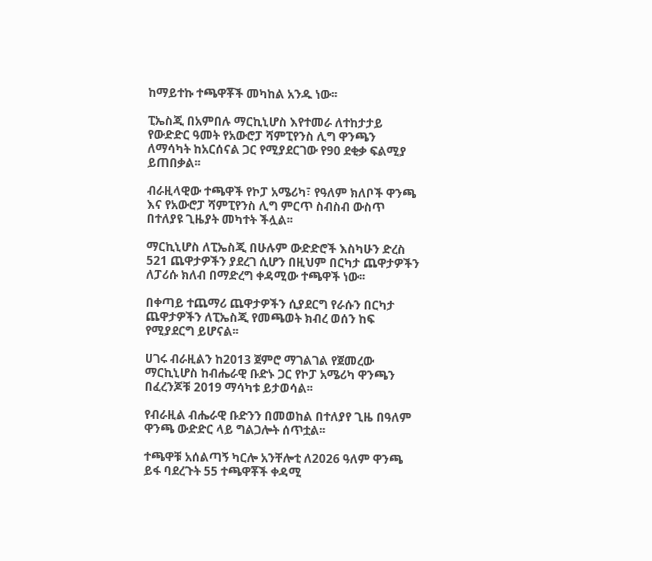ከማይተኩ ተጫዋቾች መካከል አንዱ ነው፡፡

ፒኤስጂ በአምበሉ ማርኪኒሆስ እየተመራ ለተከታታይ የውድድር ዓመት የአውሮፓ ሻምፒየንስ ሊግ ዋንጫን ለማሳካት ከአርሰናል ጋር የሚያደርገው የ90 ደቂቃ ፍልሚያ ይጠበቃል፡፡

ብራዚላዊው ተጫዋች የኮፓ አሜሪካ፣ የዓለም ክለቦች ዋንጫ እና የአውሮፓ ሻምፒየንስ ሊግ ምርጥ ስብስብ ውስጥ በተለያዩ ጊዜያት መካተት ችሏል፡፡

ማርኪኒሆስ ለፒኤስጂ በሁሉም ውድድሮች እስካሁን ድረስ 521 ጨዋታዎችን ያደረገ ሲሆን በዚህም በርካታ ጨዋታዎችን ለፓሪሱ ክለብ በማድረግ ቀዳሚው ተጫዋች ነው፡፡

በቀጣይ ተጨማሪ ጨዋታዎችን ሲያደርግ የራሱን በርካታ ጨዋታዎችን ለፒኤስጂ የመጫወት ክብረ ወሰን ከፍ የሚያደርግ ይሆናል፡፡

ሀገሩ ብራዚልን ከ2013 ጀምሮ ማገልገል የጀመረው ማርኪኒሆስ ከብሔራዊ ቡድኑ ጋር የኮፓ አሜሪካ ዋንጫን በፈረንጆቹ 2019 ማሳካቱ ይታወሳል፡፡

የብራዚል ብሔራዊ ቡድንን በመወከል በተለያየ ጊዜ በዓለም ዋንጫ ውድድር ላይ ግልጋሎት ሰጥቷል፡፡

ተጫዋቹ አሰልጣኝ ካርሎ አንቸሎቲ ለ2026 ዓለም ዋንጫ ይፋ ባደረጉት 55 ተጫዋቾች ቀዳሚ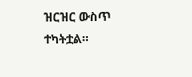ዝርዝር ውስጥ ተካትቷል።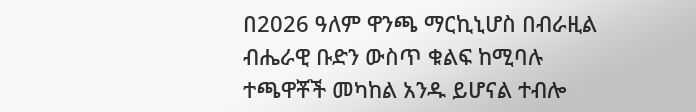በ2026 ዓለም ዋንጫ ማርኪኒሆስ በብራዚል ብሔራዊ ቡድን ውስጥ ቁልፍ ከሚባሉ ተጫዋቾች መካከል አንዱ ይሆናል ተብሎ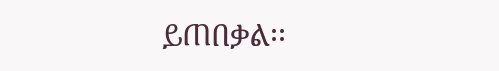ይጠበቃል፡፡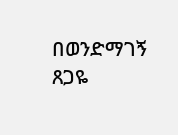በወንድማገኝ ጸጋዬ